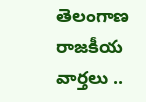తెలంగాణ రాజకీయ వార్తలు ..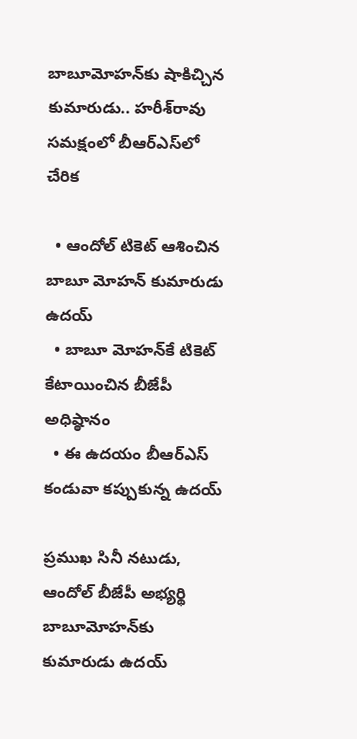బాబూమోహన్‌కు షాకిచ్చిన కుమారుడు.. హరీశ్‌రావు సమక్షంలో బీఆర్ఎస్‌లో చేరిక

  • ఆందోల్ టికెట్ ఆశించిన బాబూ మోహన్ కుమారుడు ఉదయ్
  • బాబూ మోహన్‌కే టికెట్ కేటాయించిన బీజేపీ అధిష్ఠానం
  • ఈ ఉదయం బీఆర్ఎస్ కండువా కప్పుకున్న ఉదయ్

ప్రముఖ సినీ నటుడు, ఆందోల్ బీజేపీ అభ్యర్థి బాబూమోహన్‌కు కుమారుడు ఉదయ్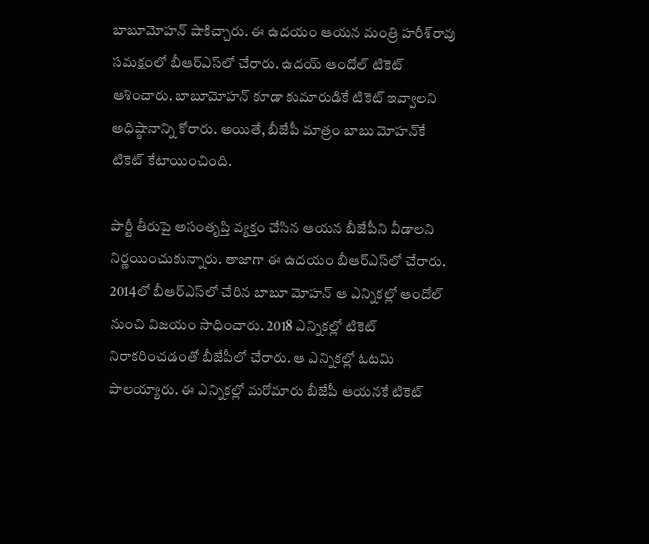బాబూమోహన్ షాకిచ్చారు. ఈ ఉదయం ఆయన మంత్రి హరీశ్‌రావు సమక్షంలో బీఆర్ఎస్‌లో చేరారు. ఉదయ్ ఆందోల్ టికెట్ ఆశించారు. బాబూమోహన్ కూడా కుమారుడికే టికెట్ ఇవ్వాలని అధిష్ఠానాన్ని కోరారు. అయితే, బీజేపీ మాత్రం బాబు మోహన్‌కే టికెట్ కేటాయించింది.

పార్టీ తీరుపై అసంతృప్తి వ్యక్తం చేసిన ఆయన బీజేపీని వీడాలని నిర్ణయించుకున్నారు. తాజాగా ఈ ఉదయం బీఆర్ఎస్‌లో చేరారు. 2014లో బీఆర్ఎస్‌లో చేరిన బాబూ మోహన్ ఆ ఎన్నికల్లో ఆందోల్‌ నుంచి విజయం సాధించారు. 2018 ఎన్నికల్లో టికెట్ నిరాకరించడంతో బీజేపీలో చేరారు. ఆ ఎన్నికల్లో ఓటమి పాలయ్యారు. ఈ ఎన్నికల్లో మరోమారు బీజేపీ ఆయనకే టికెట్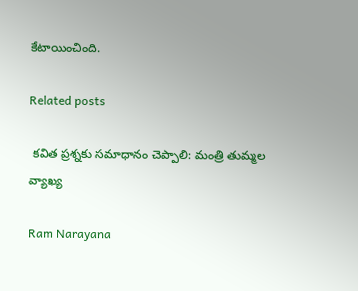కేటాయించింది.

Related posts

 కవిత ప్రశ్నకు సమాధానం చెప్పాలి: మంత్రి తుమ్మల వ్యాఖ్య

Ram Narayana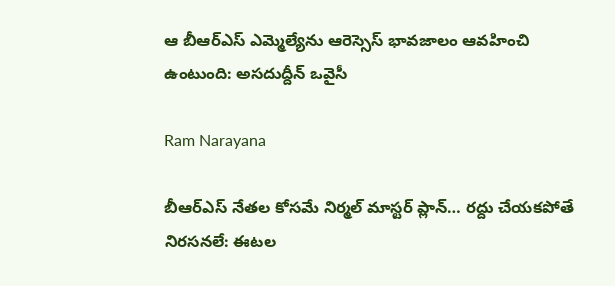ఆ బీఆర్ఎస్ ఎమ్మెల్యేను ఆరెస్సెస్ భావజాలం ఆవహించి ఉంటుంది: అసదుద్దీన్ ఒవైసీ

Ram Narayana

బీఆర్ఎస్ నేతల కోసమే నిర్మల్ మాస్టర్ ప్లాన్… రద్దు చేయకపోతే నిరసనలే: ఈటల